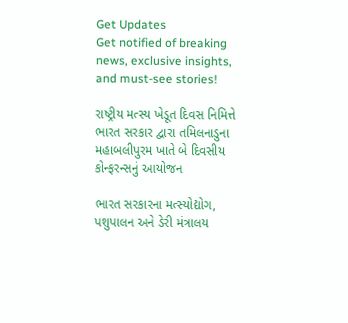Get Updates
Get notified of breaking news, exclusive insights, and must-see stories!

રાષ્ટ્રીય મત્સ્ય ખેડૂત દિવસ નિમિત્તે ભારત સરકાર દ્વારા તમિલનાડુના મહાબલીપુરમ ખાતે બે દિવસીય કોન્ફરન્સનું આયોજન

ભારત સરકારના મત્સ્યોદ્યોગ, પશુપાલન અને ડેરી મંત્રાલય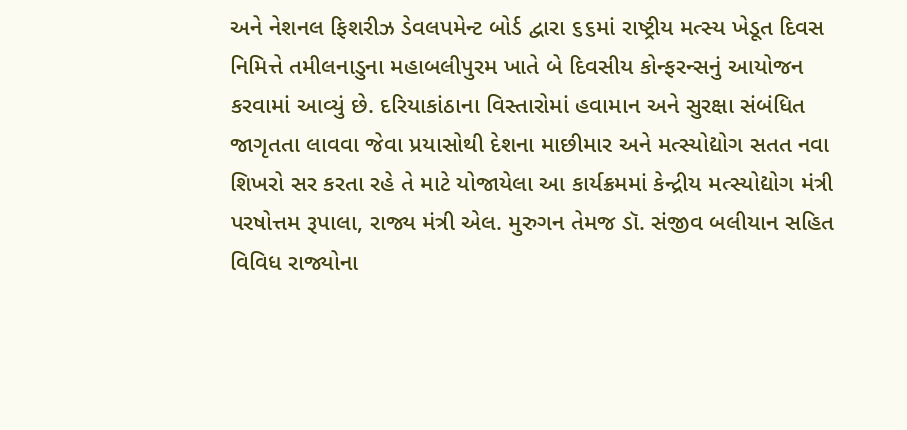અને નેશનલ ફિશરીઝ ડેવલપમેન્ટ બોર્ડ દ્વારા ૬૬માં રાષ્ટ્રીય મત્સ્ય ખેડૂત દિવસ નિમિત્તે તમીલનાડુના મહાબલીપુરમ ખાતે બે દિવસીય કોન્ફરન્સનું આયોજન કરવામાં આવ્યું છે. દરિયાકાંઠાના વિસ્તારોમાં હવામાન અને સુરક્ષા સંબંધિત જાગૃતતા લાવવા જેવા પ્રયાસોથી દેશના માછીમાર અને મત્સ્યોદ્યોગ સતત નવા શિખરો સર કરતા રહે તે માટે યોજાયેલા આ કાર્યક્રમમાં કેન્દ્રીય મત્સ્યોદ્યોગ મંત્રી પરષોત્તમ રૂપાલા, રાજ્ય મંત્રી એલ. મુરુગન તેમજ ડૉ. સંજીવ બલીયાન સહિત વિવિધ રાજ્યોના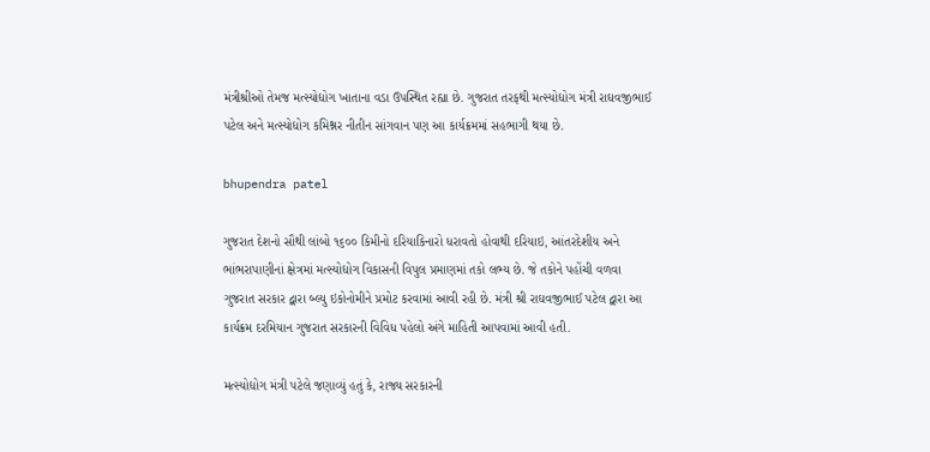મંત્રીશ્રીઓ તેમજ મત્સ્યોદ્યોગ ખાતાના વડા ઉપસ્થિત રહ્યા છે. ગુજરાત તરફથી મત્સ્યોદ્યોગ મંત્રી રાઘવજીભાઈ પટેલ અને મત્સ્યોદ્યોગ કમિશ્નર નીતીન સાંગવાન પણ આ કાર્યક્રમમાં સહભાગી થયા છે.

bhupendra patel

ગુજરાત દેશનો સૌથી લાંબો ૧૬૦૦ કિમીનો દરિયાકિનારો ધરાવતો હોવાથી દરિયાઇ, આંતરદેશીય અને ભાંભરાપાણીનાં ક્ષેત્રમાં મત્સ્યોદ્યોગ વિકાસની વિપુલ પ્રમાણમાં તકો લભ્ય છે. જે તકોને પહોંચી વળવા ગુજરાત સરકાર દ્વારા બ્લ્યુ ઇકોનોમીને પ્રમોટ કરવામાં આવી રહી છે. મંત્રી શ્રી રાઘવજીભાઈ પટેલ દ્વારા આ કાર્યક્રમ દરમિયાન ગુજરાત સરકારની વિવિધ પહેલો અંગે માહિતી આપવામાં આવી હતી.

મત્સ્યોદ્યોગ મંત્રી પટેલે જણાવ્યું હતું કે, રાજ્ય સરકારની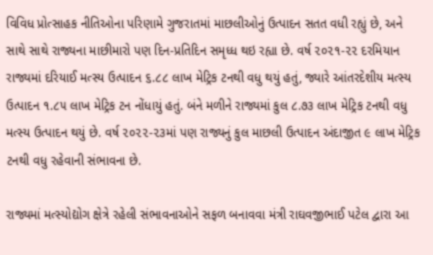વિવિધ પ્રોત્સાહક નીતિઓના પરિણામે ગુજરાતમાં માછલીઓનું ઉત્પાદન સતત વધી રહ્યું છે, અને સાથે સાથે રાજ્યના માછીમારો પણ દિન-પ્રતિદિન સમૃધ્ધ થઇ રહ્યા છે. વર્ષ ૨૦૨૧-૨૨ દરમિયાન રાજ્યમાં દરિયાઈ મત્સ્ય ઉત્પાદન ૬.૮૮ લાખ મેટ્રિક ટનથી વધુ થયું હતું, જ્યારે આંતરદેશીય મત્સ્ય ઉત્પાદન ૧.૮૫ લાખ મેટ્રિક ટન નોંધાયું હતું. બંને મળીને રાજ્યમાં કુલ ૮.૭૩ લાખ મેટ્રિક ટનથી વધુ મત્સ્ય ઉત્પાદન થયું છે. વર્ષ ૨૦૨૨-૨૩માં પણ રાજ્યનું કુલ માછલી ઉત્પાદન અંદાજીત ૯ લાખ મેટ્રિક ટનથી વધુ રહેવાની સંભાવના છે.

રાજ્યમાં મત્સ્યોદ્યોગ ક્ષેત્રે રહેલી સંભાવનાઓને સફળ બનાવવા મંત્રી રાઘવજીભાઈ પટેલ દ્વારા આ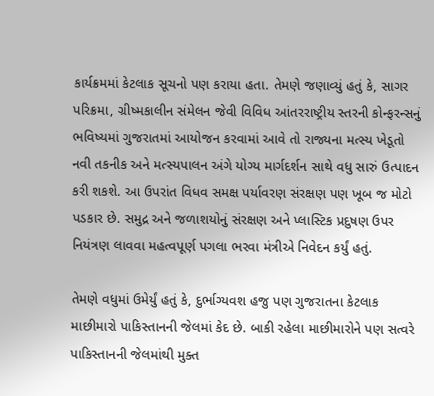કાર્યક્રમમાં કેટલાક સૂચનો પણ કરાયા હતા. તેમણે જણાવ્યું હતું કે, સાગર પરિક્રમા, ગ્રીષ્મકાલીન સંમેલન જેવી વિવિધ આંતરરાષ્ટ્રીય સ્તરની કોન્ફરન્સનું ભવિષ્યમાં ગુજરાતમાં આયોજન કરવામાં આવે તો રાજ્યના મત્સ્ય ખેડૂતો નવી તકનીક અને મત્સ્યપાલન અંગે યોગ્ય માર્ગદર્શન સાથે વધુ સારું ઉત્પાદન કરી શકશે. આ ઉપરાંત વિધવ સમક્ષ પર્યાવરણ સંરક્ષણ પણ ખૂબ જ મોટો પડકાર છે. સમુદ્ર અને જળાશયોનું સંરક્ષણ અને પ્લાસ્ટિક પ્રદુષણ ઉપર નિયંત્રણ લાવવા મહત્વપૂર્ણ પગલા ભરવા મંત્રીએ નિવેદન કર્યું હતું.

તેમણે વધુમાં ઉમેર્યું હતું કે, દુર્ભાગ્યવશ હજુ પણ ગુજરાતના કેટલાક માછીમારો પાકિસ્તાનની જેલમાં કેદ છે. બાકી રહેલા માછીમારોને પણ સત્વરે પાકિસ્તાનની જેલમાંથી મુક્ત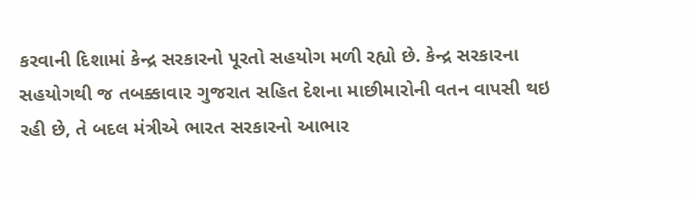કરવાની દિશામાં કેન્દ્ર સરકારનો પૂરતો સહયોગ મળી રહ્યો છે. કેન્દ્ર સરકારના સહયોગથી જ તબક્કાવાર ગુજરાત સહિત દેશના માછીમારોની વતન વાપસી થઇ રહી છે, તે બદલ મંત્રીએ ભારત સરકારનો આભાર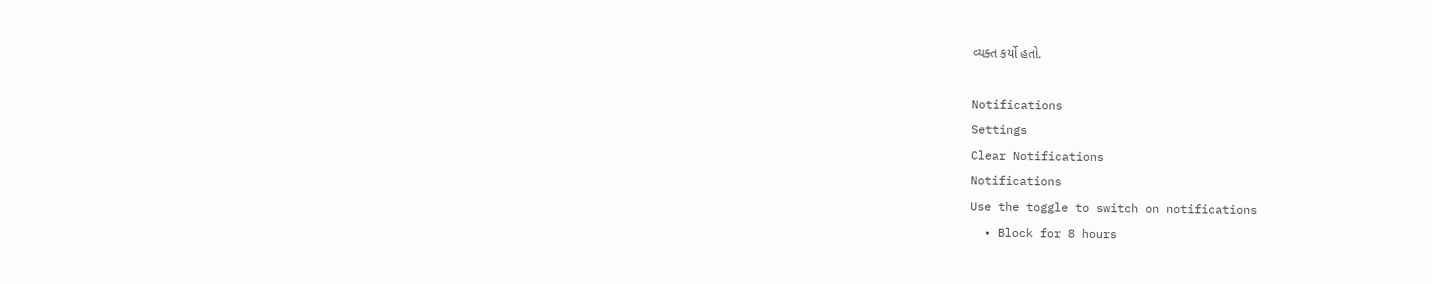વ્યક્ત કર્યો હતો.

Notifications
Settings
Clear Notifications
Notifications
Use the toggle to switch on notifications
  • Block for 8 hours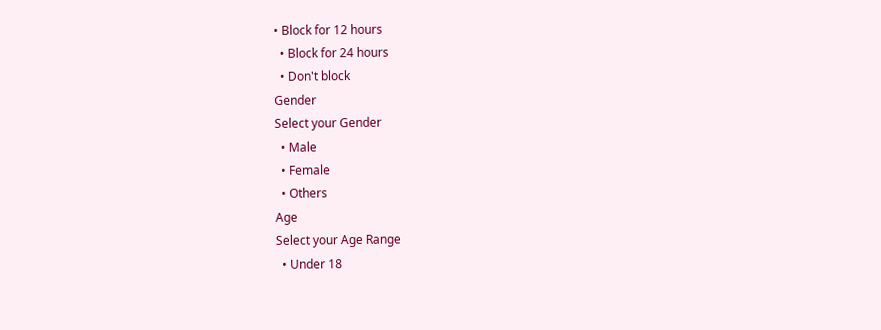• Block for 12 hours
  • Block for 24 hours
  • Don't block
Gender
Select your Gender
  • Male
  • Female
  • Others
Age
Select your Age Range
  • Under 18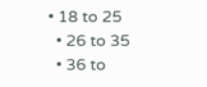• 18 to 25
  • 26 to 35
  • 36 to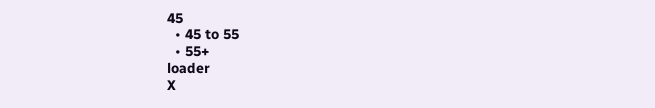45
  • 45 to 55
  • 55+
loader
X